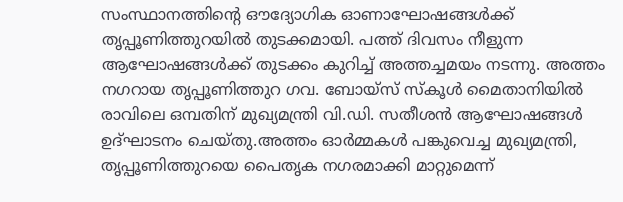സംസ്ഥാനത്തിന്റെ ഔദ്യോഗിക ഓണാഘോഷങ്ങൾക്ക് തൃപ്പൂണിത്തുറയിൽ തുടക്കമായി. പത്ത് ദിവസം നീളുന്ന ആഘോഷങ്ങൾക്ക് തുടക്കം കുറിച്ച് അത്തച്ചമയം നടന്നു. അത്തം നഗറായ തൃപ്പൂണിത്തുറ ഗവ. ബോയ്സ് സ്കൂൾ മൈതാനിയിൽ രാവിലെ ഒമ്പതിന് മുഖ്യമന്ത്രി വി.ഡി. സതീശൻ ആഘോഷങ്ങൾ ഉദ്ഘാടനം ചെയ്തു.അത്തം ഓർമ്മകൾ പങ്കുവെച്ച മുഖ്യമന്ത്രി, തൃപ്പൂണിത്തുറയെ പൈതൃക നഗരമാക്കി മാറ്റുമെന്ന്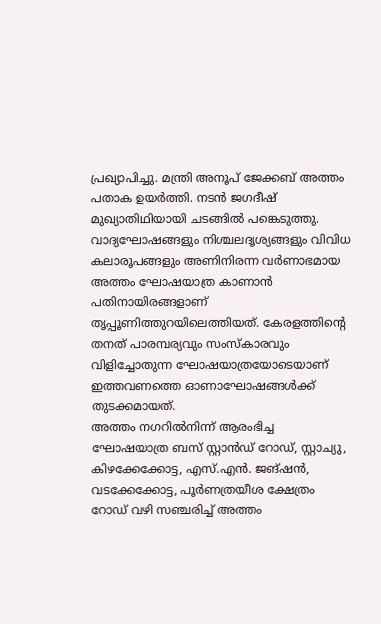പ്രഖ്യാപിച്ചു. മന്ത്രി അനൂപ് ജേക്കബ് അത്തം പതാക ഉയർത്തി. നടൻ ജഗദീഷ് മുഖ്യാതിഥിയായി ചടങ്ങിൽ പങ്കെടുത്തു.
വാദ്യഘോഷങ്ങളും നിശ്ചലദൃശ്യങ്ങളും വിവിധ കലാരൂപങ്ങളും അണിനിരന്ന വർണാഭമായ അത്തം ഘോഷയാത്ര കാണാൻ പതിനായിരങ്ങളാണ് തൃപ്പൂണിത്തുറയിലെത്തിയത്. കേരളത്തിന്റെ തനത് പാരമ്പര്യവും സംസ്കാരവും വിളിച്ചോതുന്ന ഘോഷയാത്രയോടെയാണ് ഇത്തവണത്തെ ഓണാഘോഷങ്ങൾക്ക് തുടക്കമായത്.
അത്തം നഗറിൽനിന്ന് ആരംഭിച്ച ഘോഷയാത്ര ബസ് സ്റ്റാൻഡ് റോഡ്, സ്റ്റാച്യു, കിഴക്കേക്കോട്ട, എസ്.എൻ. ജങ്ഷൻ, വടക്കേക്കോട്ട, പൂർണത്രയീശ ക്ഷേത്രം റോഡ് വഴി സഞ്ചരിച്ച് അത്തം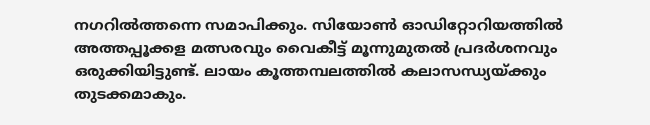നഗറിൽത്തന്നെ സമാപിക്കും. സിയോൺ ഓഡിറ്റോറിയത്തിൽ അത്തപ്പൂക്കള മത്സരവും വൈകീട്ട് മൂന്നുമുതൽ പ്രദർശനവും ഒരുക്കിയിട്ടുണ്ട്. ലായം കൂത്തമ്പലത്തിൽ കലാസന്ധ്യയ്ക്കും തുടക്കമാകും.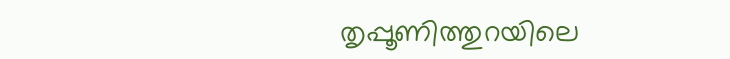തൃപ്പൂണിത്തുറയിലെ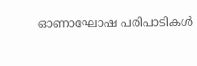ഓണാഘോഷ പരിപാടികൾ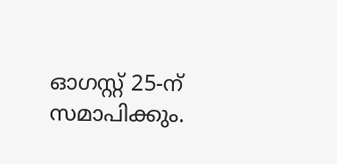ഓഗസ്റ്റ് 25-ന് സമാപിക്കും.